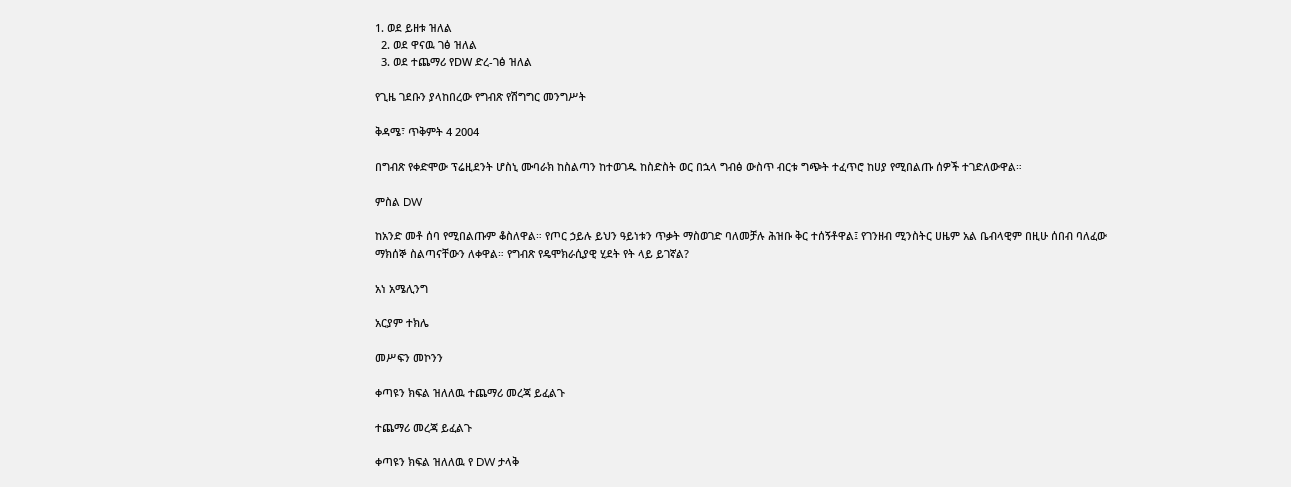1. ወደ ይዘቱ ዝለል
  2. ወደ ዋናዉ ገፅ ዝለል
  3. ወደ ተጨማሪ የDW ድረ-ገፅ ዝለል

የጊዜ ገደቡን ያላከበረው የግብጽ የሽግግር መንግሥት

ቅዳሜ፣ ጥቅምት 4 2004

በግብጽ የቀድሞው ፕሬዚደንት ሆስኒ ሙባራክ ከስልጣን ከተወገዱ ከስድስት ወር በኋላ ግብፅ ውስጥ ብርቱ ግጭት ተፈጥሮ ከሀያ የሚበልጡ ሰዎች ተገድለውዋል።

ምስል DW

ከአንድ መቶ ሰባ የሚበልጡም ቆስለዋል። የጦር ኃይሉ ይህን ዓይነቱን ጥቃት ማስወገድ ባለመቻሉ ሕዝቡ ቅር ተሰኝቶዋል፤ የገንዘብ ሚንስትር ሀዜም አል ቤብላዊም በዚሁ ሰበብ ባለፈው ማክሰኞ ስልጣናቸውን ለቀዋል። የግብጽ የዴሞክራሲያዊ ሂደት የት ላይ ይገኛል?

አነ አሜሊንግ

አርያም ተክሌ

መሥፍን መኮንን

ቀጣዩን ክፍል ዝለለዉ ተጨማሪ መረጃ ይፈልጉ

ተጨማሪ መረጃ ይፈልጉ

ቀጣዩን ክፍል ዝለለዉ የ DW ታላቅ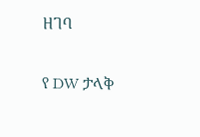ዘገባ

የ DW ታላቅ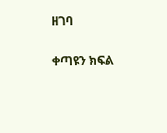ዘገባ

ቀጣዩን ክፍል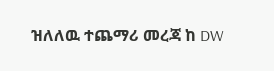ዝለለዉ ተጨማሪ መረጃ ከ DW